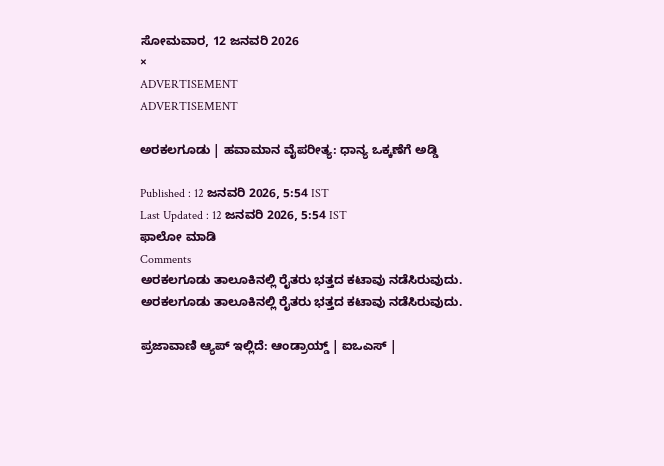ಸೋಮವಾರ, 12 ಜನವರಿ 2026
×
ADVERTISEMENT
ADVERTISEMENT

ಅರಕಲಗೂಡು | ಹವಾಮಾನ ವೈಪರೀತ್ಯ: ಧಾನ್ಯ ಒಕ್ಕಣೆಗೆ ಅಡ್ಡಿ

Published : 12 ಜನವರಿ 2026, 5:54 IST
Last Updated : 12 ಜನವರಿ 2026, 5:54 IST
ಫಾಲೋ ಮಾಡಿ
Comments
ಅರಕಲಗೂಡು ತಾಲೂಕಿನಲ್ಲಿ ರೈತರು ಭತ್ತದ ಕಟಾವು ನಡೆಸಿರುವುದು.
ಅರಕಲಗೂಡು ತಾಲೂಕಿನಲ್ಲಿ ರೈತರು ಭತ್ತದ ಕಟಾವು ನಡೆಸಿರುವುದು.

ಪ್ರಜಾವಾಣಿ ಆ್ಯಪ್ ಇಲ್ಲಿದೆ: ಆಂಡ್ರಾಯ್ಡ್ | ಐಒಎಸ್ |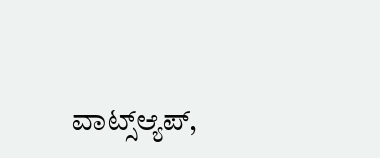ವಾಟ್ಸ್ಆ್ಯಪ್,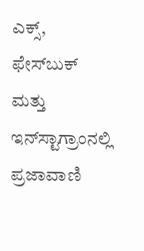ಎಕ್ಸ್, ಫೇಸ್‌ಬುಕ್ ಮತ್ತು ಇನ್‌ಸ್ಟಾಗ್ರಾಂನಲ್ಲಿ ಪ್ರಜಾವಾಣಿ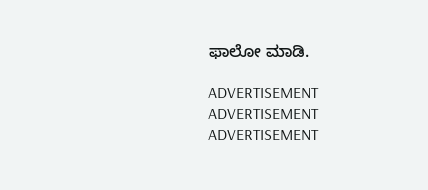ಫಾಲೋ ಮಾಡಿ.

ADVERTISEMENT
ADVERTISEMENT
ADVERTISEMENT